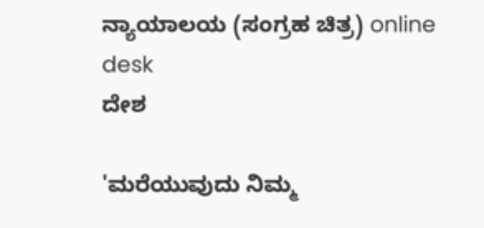ನ್ಯಾಯಾಲಯ (ಸಂಗ್ರಹ ಚಿತ್ರ) online desk
ದೇಶ

'ಮರೆಯುವುದು ನಿಮ್ಮ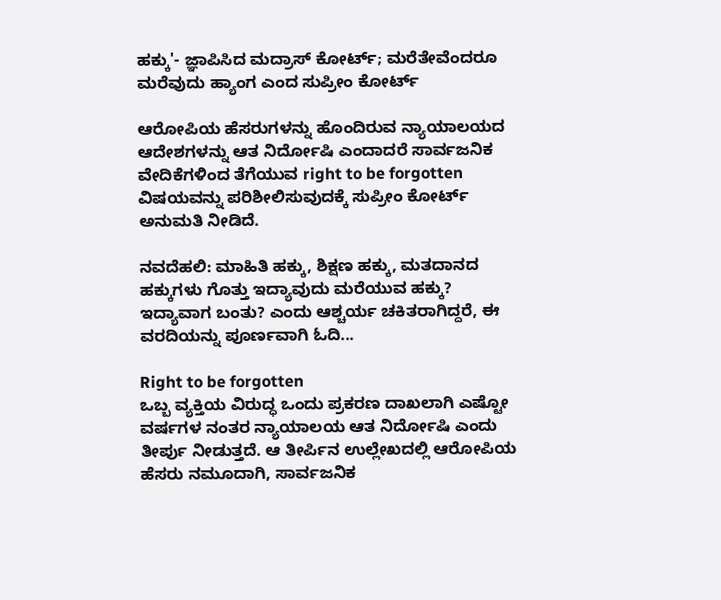ಹಕ್ಕು'- ಜ್ಞಾಪಿಸಿದ ಮದ್ರಾಸ್ ಕೋರ್ಟ್; ಮರೆತೇವೆಂದರೂ ಮರೆವುದು ಹ್ಯಾಂಗ ಎಂದ ಸುಪ್ರೀಂ ಕೋರ್ಟ್

ಆರೋಪಿಯ ಹೆಸರುಗಳನ್ನು ಹೊಂದಿರುವ ನ್ಯಾಯಾಲಯದ ಆದೇಶಗಳನ್ನು ಆತ ನಿರ್ದೋಷಿ ಎಂದಾದರೆ ಸಾರ್ವಜನಿಕ ವೇದಿಕೆಗಳಿಂದ ತೆಗೆಯುವ right to be forgotten ವಿಷಯವನ್ನು ಪರಿಶೀಲಿಸುವುದಕ್ಕೆ ಸುಪ್ರೀಂ ಕೋರ್ಟ್ ಅನುಮತಿ ನೀಡಿದೆ.

ನವದೆಹಲಿ: ಮಾಹಿತಿ ಹಕ್ಕು, ಶಿಕ್ಷಣ ಹಕ್ಕು, ಮತದಾನದ ಹಕ್ಕುಗಳು ಗೊತ್ತು ಇದ್ಯಾವುದು ಮರೆಯುವ ಹಕ್ಕು? ಇದ್ಯಾವಾಗ ಬಂತು? ಎಂದು ಆಶ್ಚರ್ಯ ಚಕಿತರಾಗಿದ್ದರೆ, ಈ ವರದಿಯನ್ನು ಪೂರ್ಣವಾಗಿ ಓದಿ...

Right to be forgotten
ಒಬ್ಬ ವ್ಯಕ್ತಿಯ ವಿರುದ್ಧ ಒಂದು ಪ್ರಕರಣ ದಾಖಲಾಗಿ ಎಷ್ಟೋ ವರ್ಷಗಳ ನಂತರ ನ್ಯಾಯಾಲಯ ಆತ ನಿರ್ದೋಷಿ ಎಂದು ತೀರ್ಪು ನೀಡುತ್ತದೆ. ಆ ತೀರ್ಪಿನ ಉಲ್ಲೇಖದಲ್ಲಿ ಆರೋಪಿಯ ಹೆಸರು ನಮೂದಾಗಿ, ಸಾರ್ವಜನಿಕ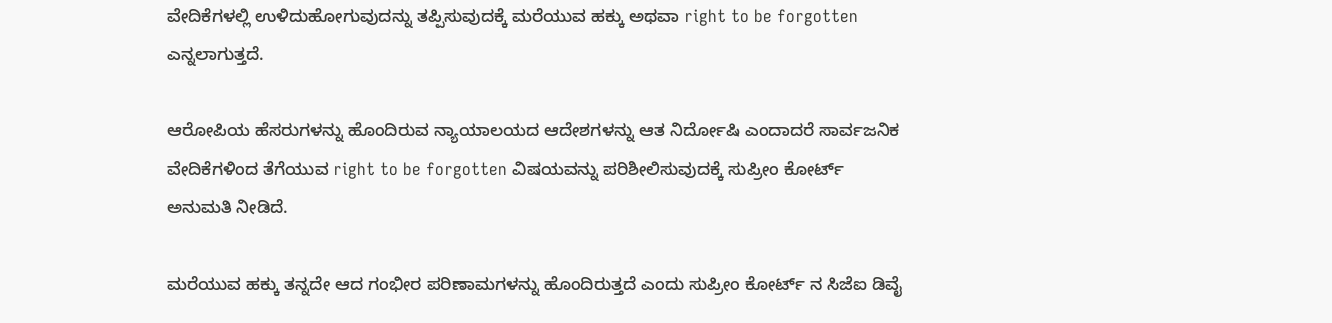ವೇದಿಕೆಗಳಲ್ಲಿ ಉಳಿದುಹೋಗುವುದನ್ನು ತಪ್ಪಿಸುವುದಕ್ಕೆ ಮರೆಯುವ ಹಕ್ಕು ಅಥವಾ right to be forgotten ಎನ್ನಲಾಗುತ್ತದೆ.

ಆರೋಪಿಯ ಹೆಸರುಗಳನ್ನು ಹೊಂದಿರುವ ನ್ಯಾಯಾಲಯದ ಆದೇಶಗಳನ್ನು ಆತ ನಿರ್ದೋಷಿ ಎಂದಾದರೆ ಸಾರ್ವಜನಿಕ ವೇದಿಕೆಗಳಿಂದ ತೆಗೆಯುವ right to be forgotten ವಿಷಯವನ್ನು ಪರಿಶೀಲಿಸುವುದಕ್ಕೆ ಸುಪ್ರೀಂ ಕೋರ್ಟ್ ಅನುಮತಿ ನೀಡಿದೆ.

ಮರೆಯುವ ಹಕ್ಕು ತನ್ನದೇ ಆದ ಗಂಭೀರ ಪರಿಣಾಮಗಳನ್ನು ಹೊಂದಿರುತ್ತದೆ ಎಂದು ಸುಪ್ರೀಂ ಕೋರ್ಟ್ ನ ಸಿಜೆಐ ಡಿವೈ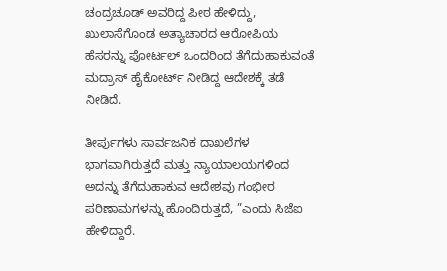ಚಂದ್ರಚೂಡ್ ಅವರಿದ್ದ ಪೀಠ ಹೇಳಿದ್ದು, ಖುಲಾಸೆಗೊಂಡ ಅತ್ಯಾಚಾರದ ಆರೋಪಿಯ ಹೆಸರನ್ನು ಪೋರ್ಟಲ್ ಒಂದರಿಂದ ತೆಗೆದುಹಾಕುವಂತೆ ಮದ್ರಾಸ್ ಹೈಕೋರ್ಟ್ ನೀಡಿದ್ದ ಆದೇಶಕ್ಕೆ ತಡೆ ನೀಡಿದೆ.

ತೀರ್ಪುಗಳು ಸಾರ್ವಜನಿಕ ದಾಖಲೆಗಳ ಭಾಗವಾಗಿರುತ್ತದೆ ಮತ್ತು ನ್ಯಾಯಾಲಯಗಳಿಂದ ಅದನ್ನು ತೆಗೆದುಹಾಕುವ ಆದೇಶವು ಗಂಭೀರ ಪರಿಣಾಮಗಳನ್ನು ಹೊಂದಿರುತ್ತದೆ, ”ಎಂದು ಸಿಜೆಐ ಹೇಳಿದ್ದಾರೆ.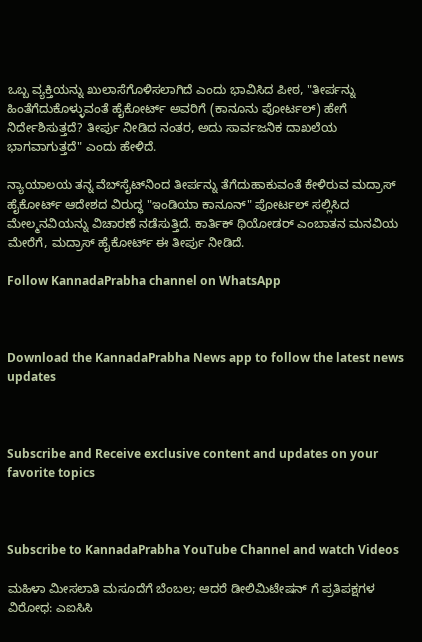ಒಬ್ಬ ವ್ಯಕ್ತಿಯನ್ನು ಖುಲಾಸೆಗೊಳಿಸಲಾಗಿದೆ ಎಂದು ಭಾವಿಸಿದ ಪೀಠ, "ತೀರ್ಪನ್ನು ಹಿಂತೆಗೆದುಕೊಳ್ಳುವಂತೆ ಹೈಕೋರ್ಟ್ ಅವರಿಗೆ (ಕಾನೂನು ಪೋರ್ಟಲ್) ಹೇಗೆ ನಿರ್ದೇಶಿಸುತ್ತದೆ? ತೀರ್ಪು ನೀಡಿದ ನಂತರ, ಅದು ಸಾರ್ವಜನಿಕ ದಾಖಲೆಯ ಭಾಗವಾಗುತ್ತದೆ" ಎಂದು ಹೇಳಿದೆ.

ನ್ಯಾಯಾಲಯ ತನ್ನ ವೆಬ್‌ಸೈಟ್‌ನಿಂದ ತೀರ್ಪನ್ನು ತೆಗೆದುಹಾಕುವಂತೆ ಕೇಳಿರುವ ಮದ್ರಾಸ್ ಹೈಕೋರ್ಟ್ ಆದೇಶದ ವಿರುದ್ಧ "ಇಂಡಿಯಾ ಕಾನೂನ್" ಪೋರ್ಟಲ್ ಸಲ್ಲಿಸಿದ ಮೇಲ್ಮನವಿಯನ್ನು ವಿಚಾರಣೆ ನಡೆಸುತ್ತಿದೆ. ಕಾರ್ತಿಕ್ ಥಿಯೋಡರ್ ಎಂಬಾತನ ಮನವಿಯ ಮೇರೆಗೆ, ಮದ್ರಾಸ್ ಹೈಕೋರ್ಟ್ ಈ ತೀರ್ಪು ನೀಡಿದೆ.

Follow KannadaPrabha channel on WhatsApp



Download the KannadaPrabha News app to follow the latest news updates



Subscribe and Receive exclusive content and updates on your favorite topics



Subscribe to KannadaPrabha YouTube Channel and watch Videos

ಮಹಿಳಾ ಮೀಸಲಾತಿ ಮಸೂದೆಗೆ ಬೆಂಬಲ; ಆದರೆ ಡೀಲಿಮಿಟೇಷನ್ ಗೆ ಪ್ರತಿಪಕ್ಷಗಳ ವಿರೋಧ: ಎಐಸಿಸಿ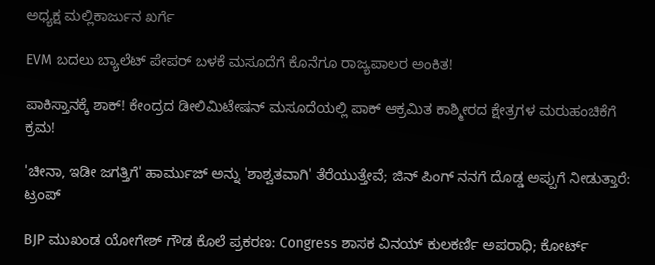ಅಧ್ಯಕ್ಷ ಮಲ್ಲಿಕಾರ್ಜುನ ಖರ್ಗೆ

EVM ಬದಲು ಬ್ಯಾಲೆಟ್ ಪೇಪರ್ ಬಳಕೆ ಮಸೂದೆಗೆ ಕೊನೆಗೂ ರಾಜ್ಯಪಾಲರ ಅಂಕಿತ!

ಪಾಕಿಸ್ತಾನಕ್ಕೆ ಶಾಕ್! ಕೇಂದ್ರದ ಡೀಲಿಮಿಟೇಷನ್ ಮಸೂದೆಯಲ್ಲಿ ಪಾಕ್ ಆಕ್ರಮಿತ ಕಾಶ್ಮೀರದ ಕ್ಷೇತ್ರಗಳ ಮರುಹಂಚಿಕೆಗೆ ಕ್ರಮ!

'ಚೀನಾ, ಇಡೀ ಜಗತ್ತಿಗೆ' ಹಾರ್ಮುಜ್ ಅನ್ನು 'ಶಾಶ್ವತವಾಗಿ' ತೆರೆಯುತ್ತೇವೆ; ಜಿನ್ ಪಿಂಗ್ ನನಗೆ ದೊಡ್ಡ ಅಪ್ಪುಗೆ ನೀಡುತ್ತಾರೆ: ಟ್ರಂಪ್

BJP ಮುಖಂಡ ಯೋಗೇಶ್ ಗೌಡ ಕೊಲೆ ಪ್ರಕರಣ: Congress ಶಾಸಕ ವಿನಯ್ ಕುಲಕರ್ಣಿ ಅಪರಾಧಿ; ಕೋರ್ಟ್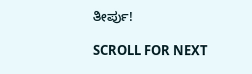ತೀರ್ಪು!

SCROLL FOR NEXT